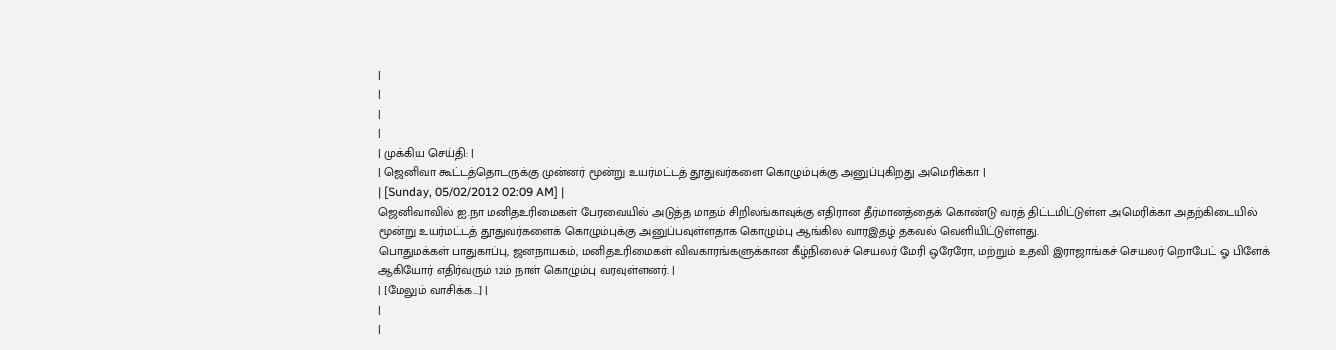|
|
|
|
| முக்கிய செய்தி: |
| ஜெனிவா கூட்டத்தொடருக்கு முன்னர் மூன்று உயர்மட்டத் தூதுவர்களை கொழும்புக்கு அனுப்புகிறது அமெரிக்கா |
| [Sunday, 05/02/2012 02:09 AM] |
ஜெனிவாவில் ஐ.நா மனிதஉரிமைகள் பேரவையில் அடுத்த மாதம் சிறிலங்காவுக்கு எதிரான தீர்மானத்தைக் கொண்டு வரத் திட்டமிட்டுள்ள அமெரிக்கா அதற்கிடையில் மூன்று உயர்மட்டத் தூதுவர்களைக் கொழும்புக்கு அனுப்பவுள்ளதாக கொழும்பு ஆங்கில வாரஇதழ் தகவல் வெளியிட்டுள்ளது.
பொதுமக்கள் பாதுகாப்பு, ஜனநாயகம், மனிதஉரிமைகள் விவகாரங்களுக்கான கீழ்நிலைச் செயலர் மேரி ஒரேரோ, மற்றும் உதவி இராஜாங்கச் செயலர் றொபேட் ஓ பிளேக் ஆகியோர் எதிர்வரும் 12ம் நாள் கொழும்பு வரவுள்ளனர். |
| [மேலும் வாசிக்க...] |
|
|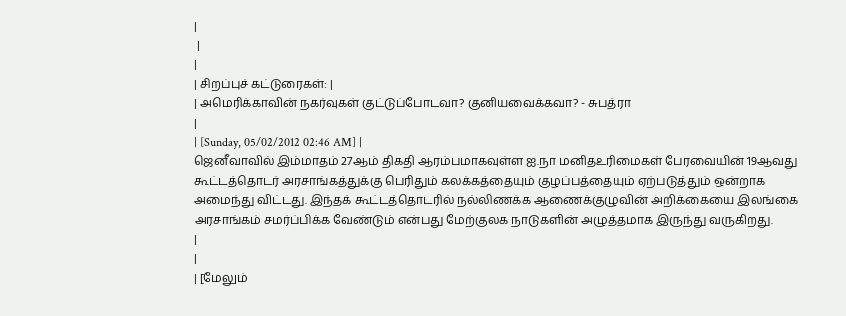|
 |
|
| சிறப்புச் கட்டுரைகள்: |
| அமெரிக்காவின் நகர்வுகள் குட்டுப்போடவா? குனியவைக்கவா? - சுபத்ரா
|
| [Sunday, 05/02/2012 02:46 AM] |
ஜெனீவாவில் இம்மாதம் 27ஆம் திகதி ஆரம்பமாகவுள்ள ஐ.நா மனிதஉரிமைகள் பேரவையின் 19ஆவது கூட்டத்தொடர் அரசாங்கத்துக்கு பெரிதும் கலக்கத்தையும் குழப்பத்தையும் ஏற்படுத்தும் ஒன்றாக அமைந்து விட்டது. இந்தக் கூட்டத்தொடரில் நல்லிணக்க ஆணைக்குழுவின் அறிக்கையை இலங்கை அரசாங்கம் சமர்ப்பிக்க வேண்டும் என்பது மேற்குலக நாடுகளின் அழுத்தமாக இருந்து வருகிறது.
|
|
| [மேலும்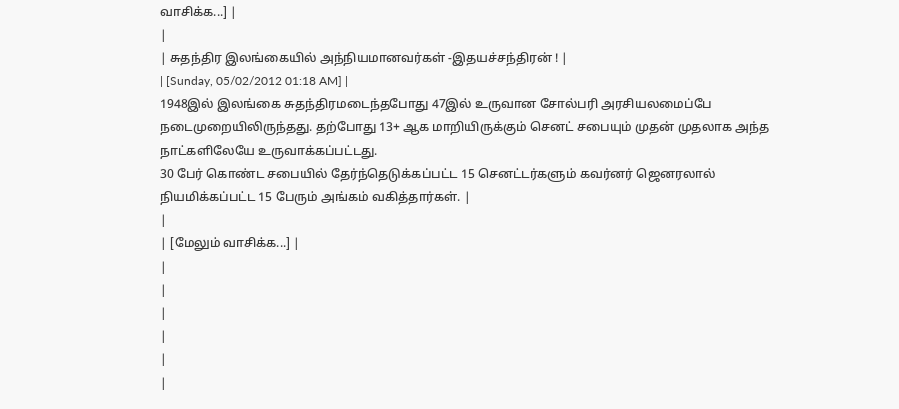வாசிக்க...] |
|
| சுதந்திர இலங்கையில் அந்நியமானவர்கள் -இதயச்சந்திரன் ! |
| [Sunday, 05/02/2012 01:18 AM] |
1948இல் இலங்கை சுதந்திரமடைந்தபோது 47இல் உருவான சோல்பரி அரசியலமைப்பே நடைமுறையிலிருந்தது. தற்போது 13+ ஆக மாறியிருக்கும் செனட் சபையும் முதன் முதலாக அந்த நாட்களிலேயே உருவாக்கப்பட்டது.
30 பேர் கொண்ட சபையில் தேர்ந்தெடுக்கப்பட்ட 15 செனட்டர்களும் கவர்னர் ஜெனரலால் நியமிக்கப்பட்ட 15 பேரும் அங்கம் வகித்தார்கள். |
|
| [மேலும் வாசிக்க...] |
|
|
|
|
|
|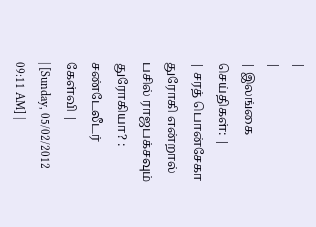|
|
| இலங்கை செய்திகள்: |
| சரத் பொன்சேகா துரோகி என்றால் பசில் ராஜபக்சவும் துரோகியா? : சண்டேலீடர் கேள்வி |
| [Sunday, 05/02/2012 09:11 AM] |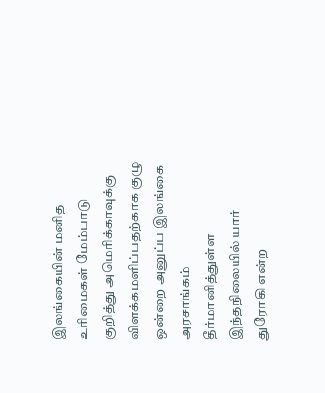இலங்கையின் மனித உரிமைகள் மேம்பாடு குறித்து அமெரிக்காவுக்கு விளக்கமளிப்பதற்காக குழு ஒன்றை அனுப்ப இலங்கை அரசாங்கம் தீர்மானித்துள்ள இந்தநிலையில் யார் துரோகி என்ற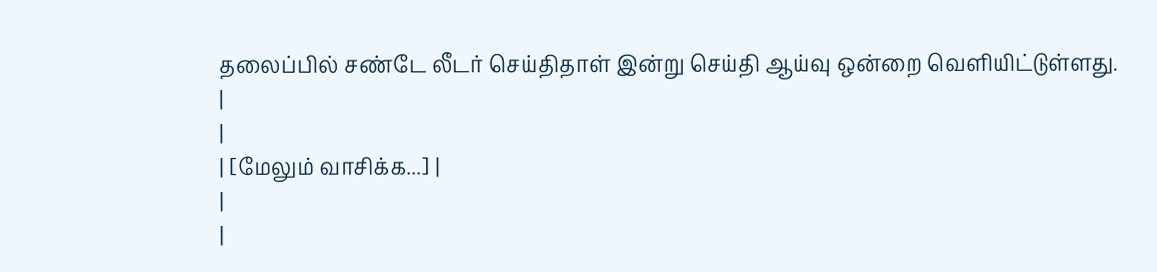தலைப்பில் சண்டே லீடர் செய்திதாள் இன்று செய்தி ஆய்வு ஒன்றை வெளியிட்டுள்ளது.
|
|
| [மேலும் வாசிக்க...] |
|
|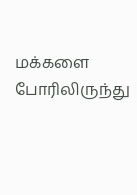மக்களை போரிலிருந்து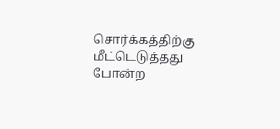சொர்க்கத்திற்கு மீட்டெடுத்தது போன்ற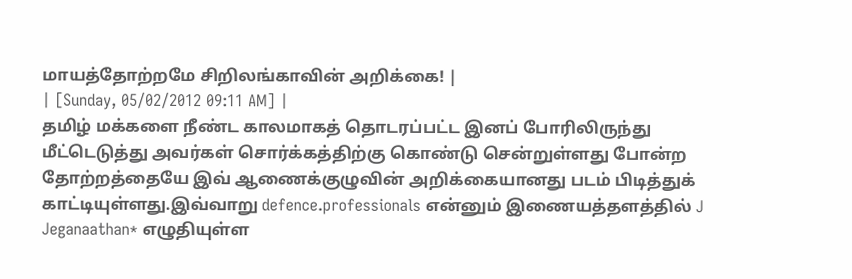மாயத்தோற்றமே சிறிலங்காவின் அறிக்கை! |
| [Sunday, 05/02/2012 09:11 AM] |
தமிழ் மக்களை நீண்ட காலமாகத் தொடரப்பட்ட இனப் போரிலிருந்து மீட்டெடுத்து அவர்கள் சொர்க்கத்திற்கு கொண்டு சென்றுள்ளது போன்ற தோற்றத்தையே இவ் ஆணைக்குழுவின் அறிக்கையானது படம் பிடித்துக் காட்டியுள்ளது.இவ்வாறு defence.professionals என்னும் இணையத்தளத்தில் J Jeganaathan* எழுதியுள்ள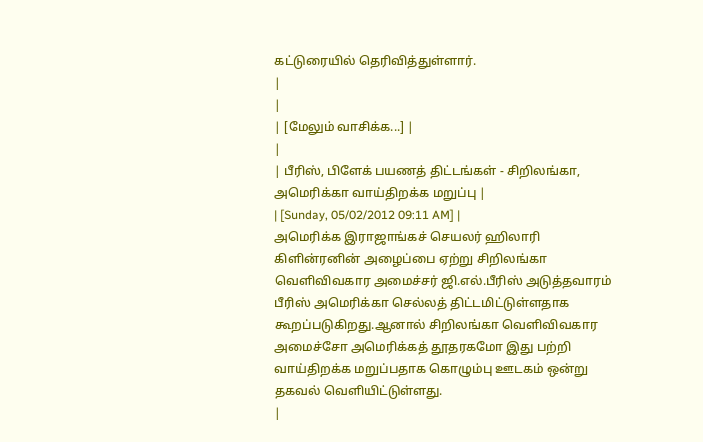கட்டுரையில் தெரிவித்துள்ளார்.
|
|
| [மேலும் வாசிக்க...] |
|
| பீரிஸ், பிளேக் பயணத் திட்டங்கள் - சிறிலங்கா, அமெரிக்கா வாய்திறக்க மறுப்பு |
| [Sunday, 05/02/2012 09:11 AM] |
அமெரிக்க இராஜாங்கச் செயலர் ஹிலாரி கிளின்ரனின் அழைப்பை ஏற்று சிறிலங்கா வெளிவிவகார அமைச்சர் ஜி.எல்.பீரிஸ் அடுத்தவாரம் பீரிஸ் அமெரிக்கா செல்லத் திட்டமிட்டுள்ளதாக கூறப்படுகிறது.ஆனால் சிறிலங்கா வெளிவிவகார அமைச்சோ அமெரிக்கத் தூதரகமோ இது பற்றி வாய்திறக்க மறுப்பதாக கொழும்பு ஊடகம் ஒன்று தகவல் வெளியிட்டுள்ளது.
|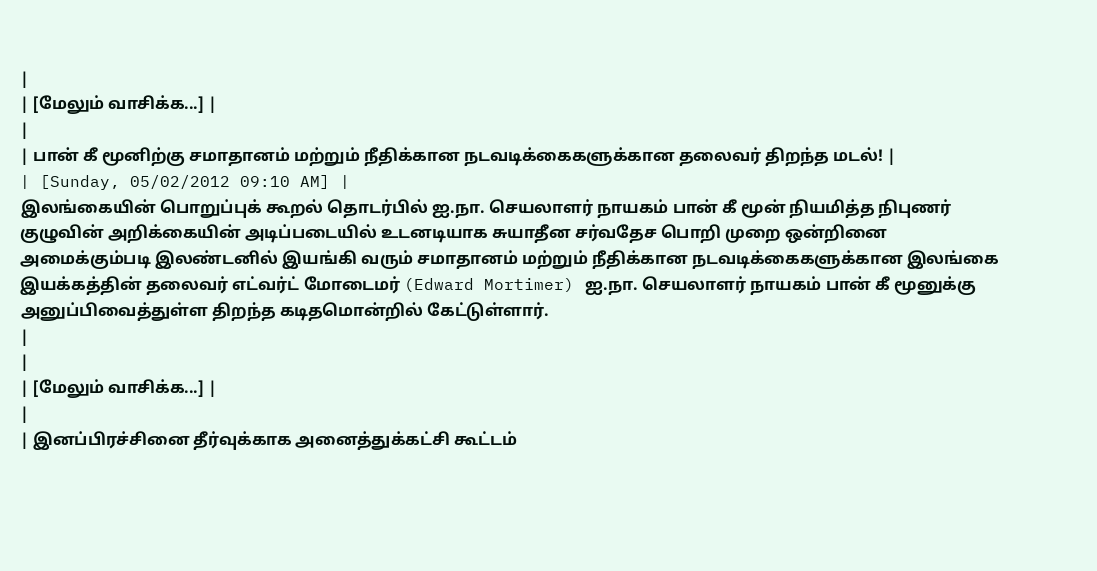|
| [மேலும் வாசிக்க...] |
|
| பான் கீ மூனிற்கு சமாதானம் மற்றும் நீதிக்கான நடவடிக்கைகளுக்கான தலைவர் திறந்த மடல்! |
| [Sunday, 05/02/2012 09:10 AM] |
இலங்கையின் பொறுப்புக் கூறல் தொடர்பில் ஐ.நா. செயலாளர் நாயகம் பான் கீ மூன் நியமித்த நிபுணர் குழுவின் அறிக்கையின் அடிப்படையில் உடனடியாக சுயாதீன சர்வதேச பொறி முறை ஒன்றினை அமைக்கும்படி இலண்டனில் இயங்கி வரும் சமாதானம் மற்றும் நீதிக்கான நடவடிக்கைகளுக்கான இலங்கை இயக்கத்தின் தலைவர் எட்வர்ட் மோடைமர் (Edward Mortimer) ஐ.நா. செயலாளர் நாயகம் பான் கீ மூனுக்கு அனுப்பிவைத்துள்ள திறந்த கடிதமொன்றில் கேட்டுள்ளார்.
|
|
| [மேலும் வாசிக்க...] |
|
| இனப்பிரச்சினை தீர்வுக்காக அனைத்துக்கட்சி கூட்டம்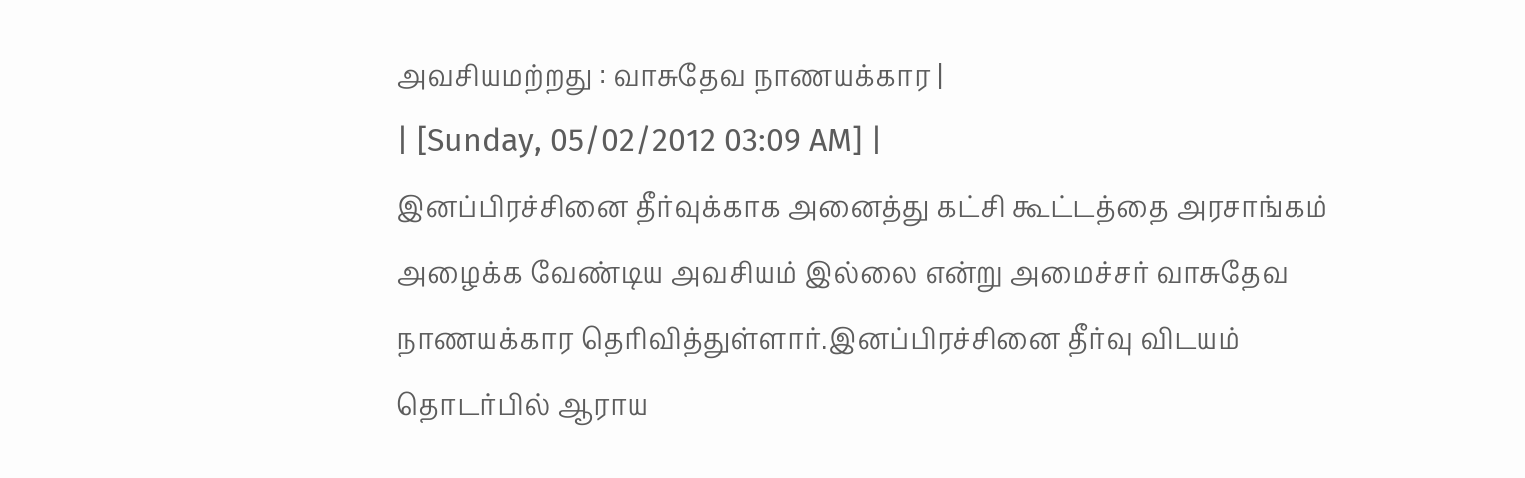அவசியமற்றது : வாசுதேவ நாணயக்கார |
| [Sunday, 05/02/2012 03:09 AM] |
இனப்பிரச்சினை தீர்வுக்காக அனைத்து கட்சி கூட்டத்தை அரசாங்கம் அழைக்க வேண்டிய அவசியம் இல்லை என்று அமைச்சர் வாசுதேவ நாணயக்கார தெரிவித்துள்ளார்.இனப்பிரச்சினை தீர்வு விடயம் தொடர்பில் ஆராய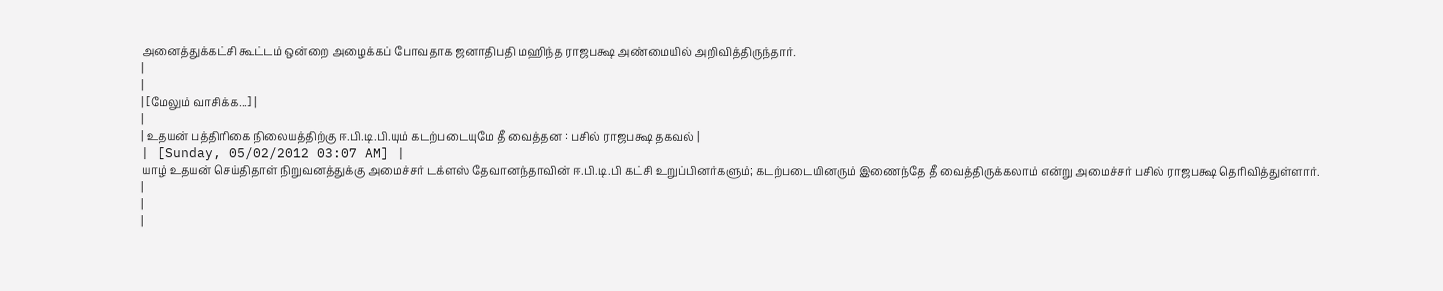அனைத்துக்கட்சி கூட்டம் ஒன்றை அழைக்கப் போவதாக ஜனாதிபதி மஹிந்த ராஜபக்ஷ அண்மையில் அறிவித்திருந்தார்.
|
|
| [மேலும் வாசிக்க...] |
|
| உதயன் பத்திரிகை நிலையத்திற்கு ஈ.பி.டி.பி.யும் கடற்படையுமே தீ வைத்தன : பசில் ராஜபக்ஷ தகவல் |
| [Sunday, 05/02/2012 03:07 AM] |
யாழ் உதயன் செய்திதாள் நிறுவனத்துக்கு அமைச்சர் டக்ளஸ் தேவானந்தாவின் ஈ.பி.டி.பி கட்சி உறுப்பினர்களும்; கடற்படையினரும் இணைந்தே தீ வைத்திருக்கலாம் என்று அமைச்சர் பசில் ராஜபக்ஷ தெரிவித்துள்ளார்.
|
|
|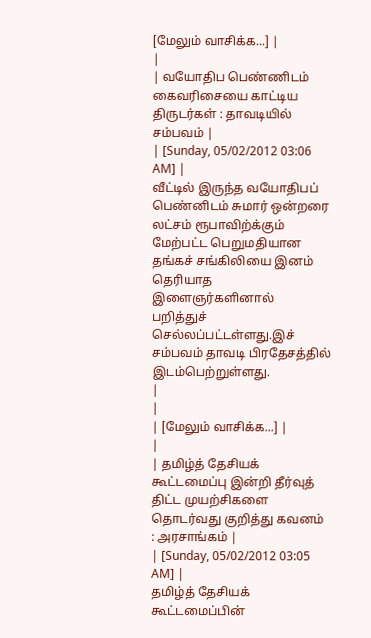[மேலும் வாசிக்க...] |
|
| வயோதிப பெண்ணிடம் கைவரிசையை காட்டிய திருடர்கள் : தாவடியில் சம்பவம் |
| [Sunday, 05/02/2012 03:06 AM] |
வீட்டில் இருந்த வயோதிபப் பெண்னிடம் சுமார் ஒன்றரை லட்சம் ரூபாவிற்க்கும் மேற்பட்ட பெறுமதியான தங்கச் சங்கிலியை இனம் தெரியாத இளைஞர்களினால் பறித்துச் செல்லப்பட்டள்ளது.இச் சம்பவம் தாவடி பிரதேசத்தில் இடம்பெற்றுள்ளது.
|
|
| [மேலும் வாசிக்க...] |
|
| தமிழ்த் தேசியக் கூட்டமைப்பு இன்றி தீர்வுத் திட்ட முயற்சிகளை தொடர்வது குறித்து கவனம் : அரசாங்கம் |
| [Sunday, 05/02/2012 03:05 AM] |
தமிழ்த் தேசியக் கூட்டமைப்பின்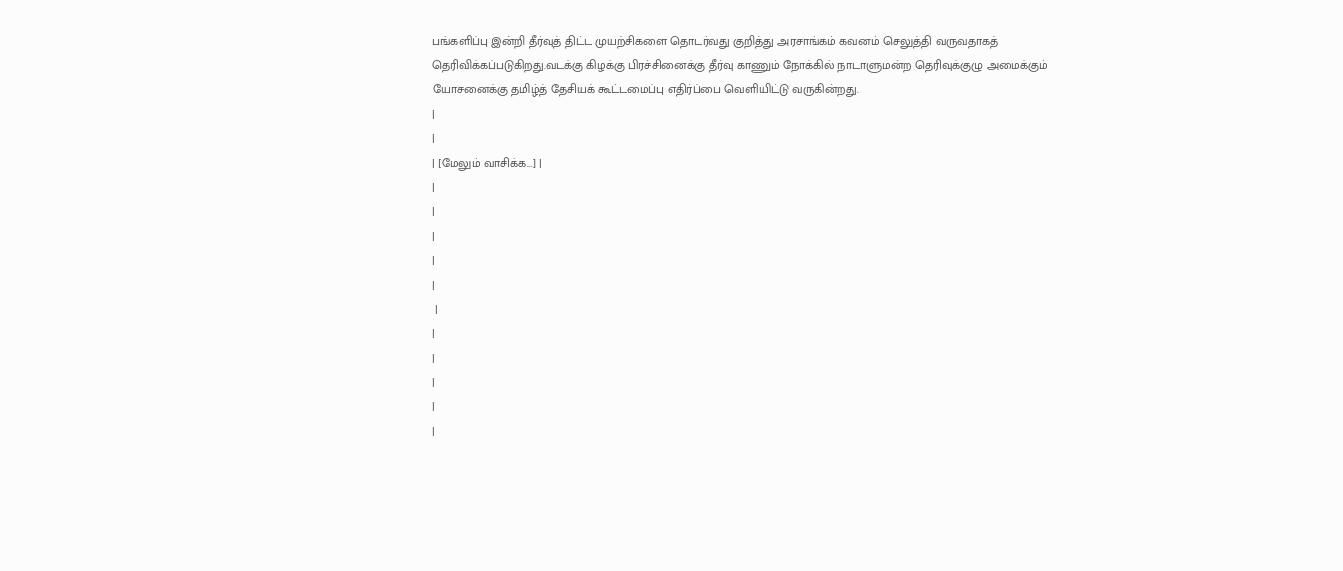பங்களிப்பு இன்றி தீர்வுத் திட்ட முயற்சிகளை தொடர்வது குறித்து அரசாங்கம் கவனம் செலுத்தி வருவதாகத் தெரிவிக்கப்படுகிறது.வடக்கு கிழக்கு பிரச்சினைக்கு தீர்வு காணும் நோக்கில் நாடாளுமன்ற தெரிவுக்குழு அமைக்கும் யோசனைக்கு தமிழ்த் தேசியக் கூட்டமைப்பு எதிர்ப்பை வெளியிட்டு வருகின்றது.
|
|
| [மேலும் வாசிக்க...] |
|
|
|
|
|
 |
|
|
|
|
|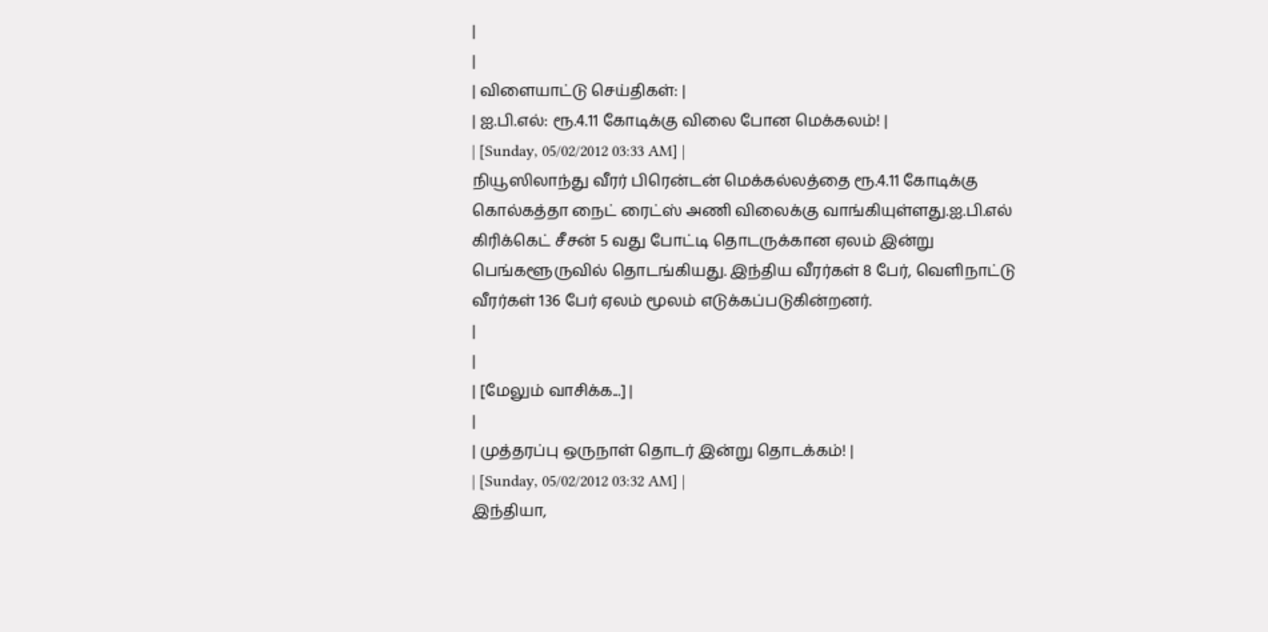|
|
| விளையாட்டு செய்திகள்: |
| ஐ.பி.எல்: ரூ.4.11 கோடிக்கு விலை போன மெக்கலம்! |
| [Sunday, 05/02/2012 03:33 AM] |
நியூஸிலாந்து வீரர் பிரென்டன் மெக்கல்லத்தை ரூ.4.11 கோடிக்கு கொல்கத்தா நைட் ரைட்ஸ் அணி விலைக்கு வாங்கியுள்ளது.ஐ.பி.எல் கிரிக்கெட் சீசன் 5 வது போட்டி தொடருக்கான ஏலம் இன்று பெங்களூருவில் தொடங்கியது. இந்திய வீரர்கள் 8 பேர், வெளிநாட்டு வீரர்கள் 136 பேர் ஏலம் மூலம் எடுக்கப்படுகின்றனர்.
|
|
| [மேலும் வாசிக்க...] |
|
| முத்தரப்பு ஒருநாள் தொடர் இன்று தொடக்கம்! |
| [Sunday, 05/02/2012 03:32 AM] |
இந்தியா,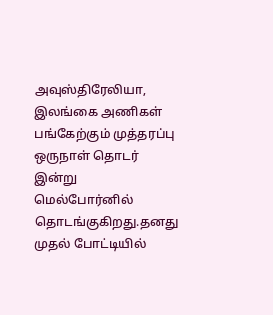அவுஸ்திரேலியா, இலங்கை அணிகள் பங்கேற்கும் முத்தரப்பு ஒருநாள் தொடர் இன்று மெல்போர்னில் தொடங்குகிறது.தனது முதல் போட்டியில்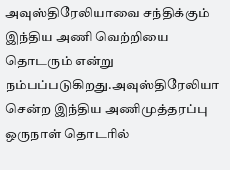அவுஸ்திரேலியாவை சந்திக்கும் இந்திய அணி வெற்றியை தொடரும் என்று நம்பப்படுகிறது.அவுஸ்திரேலியா சென்ற இந்திய அணிமுத்தரப்பு ஒருநாள் தொடரில்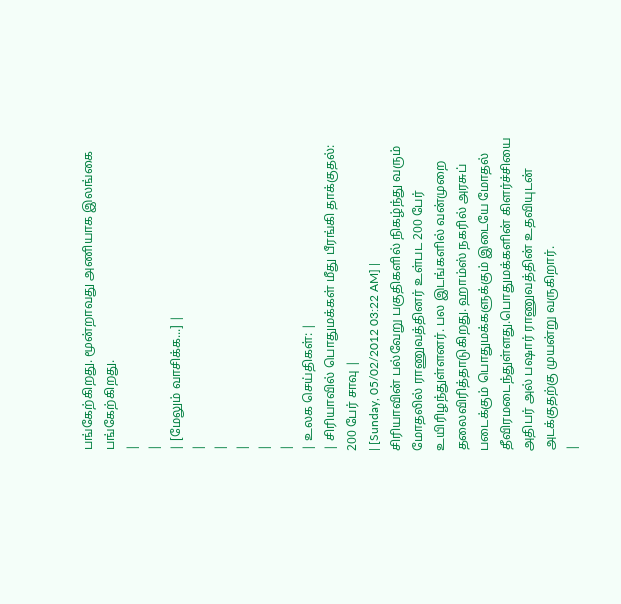பங்கேற்கிறது. மூன்றாவது அணியாக இலங்கை பங்கேற்கிறது.
|
|
| [மேலும் வாசிக்க...] |
|
|
|
|
|
| உலக செய்திகள்: |
| சிரியாவில் பொதுமக்கள் மீது பீரங்கி தாக்குதல்: 200 பேர் சாவு |
| [Sunday, 05/02/2012 03:22 AM] |
சிரியாவின் பல்வேறு பகுதிகளில் நிகழ்ந்து வரும் மோதலில் ராணுவத்தினர் உள்பட 200 பேர் உயிரிழந்துள்ளனர். பல இடங்களில் வன்முறை தலைவிரித்தாடுகிறது. ஹாம்ஸ் நகரில் அரசுப் படைக்கும் பொதுமக்களுக்கும் இடையே மோதல் தீவிரமடைந்துள்ளது.பொதுமக்களின் கிளர்ச்சியை அதிபர் அல் பஷார் ராணுவத்தின் உதவியுடன் அடக்குதற்கு முயன்று வருகிறார்.
|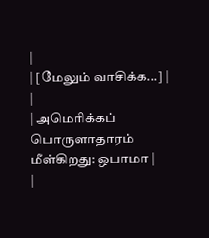|
| [மேலும் வாசிக்க...] |
|
| அமெரிக்கப் பொருளாதாரம் மீள்கிறது: ஒபாமா |
|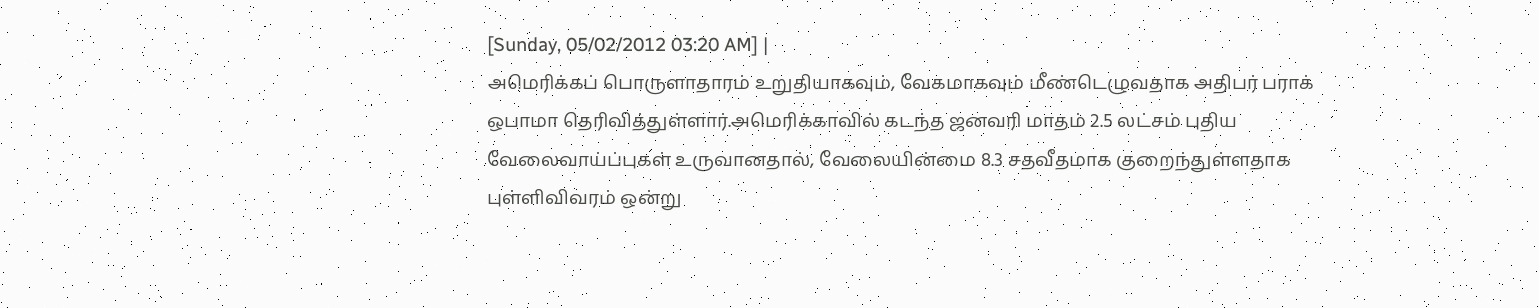[Sunday, 05/02/2012 03:20 AM] |
அமெரிக்கப் பொருளாதாரம் உறுதியாகவும், வேகமாகவும் மீண்டெழுவதாக அதிபர் பராக் ஒபாமா தெரிவித்துள்ளார்.அமெரிக்காவில் கடந்த ஜனவரி மாதம் 2.5 லட்சம் புதிய வேலைவாய்ப்புகள் உருவானதால், வேலையின்மை 8.3 சதவீதமாக குறைந்துள்ளதாக புள்ளிவிவரம் ஒன்று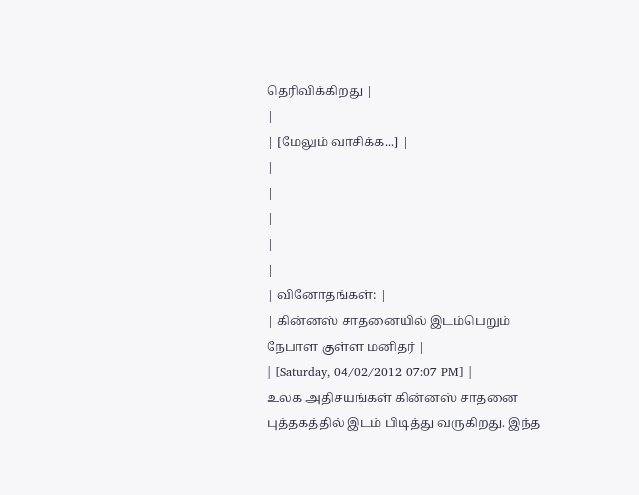தெரிவிக்கிறது |
|
| [மேலும் வாசிக்க...] |
|
|
|
|
|
| வினோதங்கள்: |
| கின்னஸ் சாதனையில் இடம்பெறும் நேபாள குள்ள மனிதர் |
| [Saturday, 04/02/2012 07:07 PM] |
உலக அதிசயங்கள் கின்னஸ் சாதனை புத்தகத்தில் இடம் பிடித்து வருகிறது. இந்த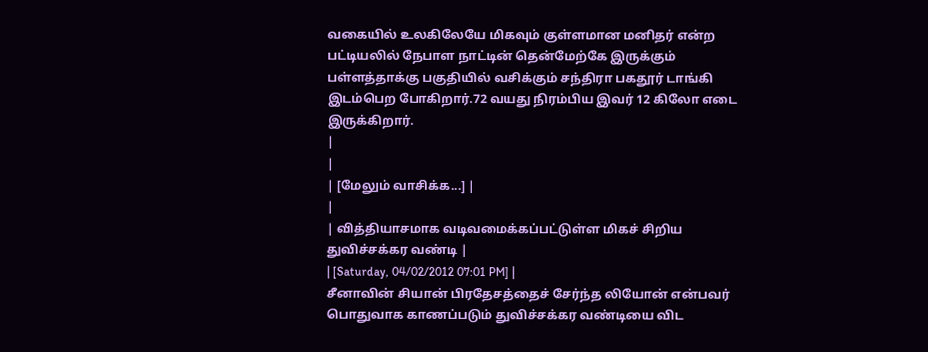வகையில் உலகிலேயே மிகவும் குள்ளமான மனிதர் என்ற பட்டியலில் நேபாள நாட்டின் தென்மேற்கே இருக்கும் பள்ளத்தாக்கு பகுதியில் வசிக்கும் சந்திரா பகதூர் டாங்கி இடம்பெற போகிறார்.72 வயது நிரம்பிய இவர் 12 கிலோ எடை இருக்கிறார்.
|
|
| [மேலும் வாசிக்க...] |
|
| வித்தியாசமாக வடிவமைக்கப்பட்டுள்ள மிகச் சிறிய துவிச்சக்கர வண்டி |
| [Saturday, 04/02/2012 07:01 PM] |
சீனாவின் சியான் பிரதேசத்தைச் சேர்ந்த லியோன் என்பவர் பொதுவாக காணப்படும் துவிச்சக்கர வண்டியை விட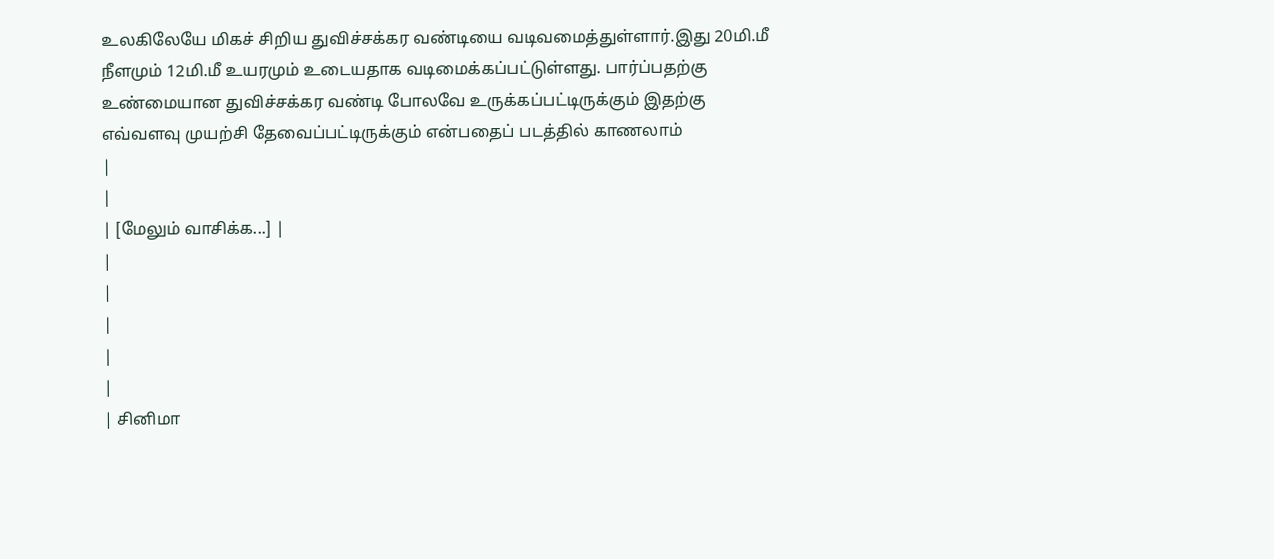உலகிலேயே மிகச் சிறிய துவிச்சக்கர வண்டியை வடிவமைத்துள்ளார்.இது 20மி.மீ நீளமும் 12மி.மீ உயரமும் உடையதாக வடிமைக்கப்பட்டுள்ளது. பார்ப்பதற்கு உண்மையான துவிச்சக்கர வண்டி போலவே உருக்கப்பட்டிருக்கும் இதற்கு எவ்வளவு முயற்சி தேவைப்பட்டிருக்கும் என்பதைப் படத்தில் காணலாம்
|
|
| [மேலும் வாசிக்க...] |
|
|
|
|
|
| சினிமா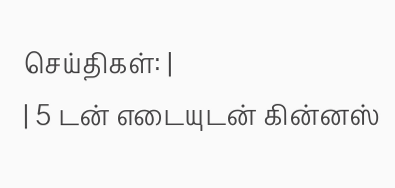செய்திகள்: |
| 5 டன் எடையுடன் கின்னஸ்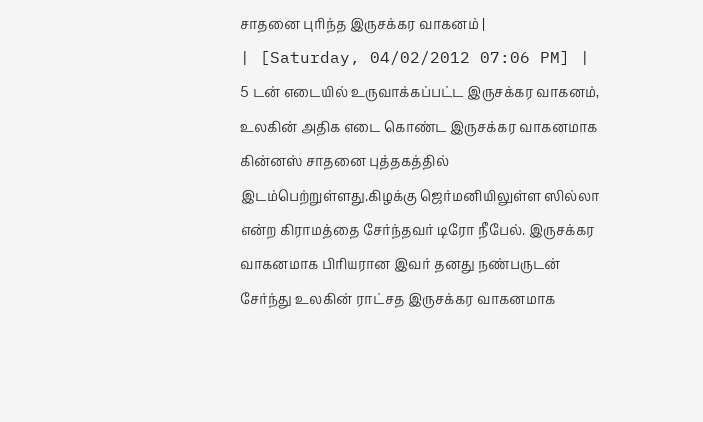சாதனை புரிந்த இருசக்கர வாகனம் |
| [Saturday, 04/02/2012 07:06 PM] |
5 டன் எடையில் உருவாக்கப்பட்ட இருசக்கர வாகனம், உலகின் அதிக எடை கொண்ட இருசக்கர வாகனமாக கின்னஸ் சாதனை புத்தகத்தில் இடம்பெற்றுள்ளது.கிழக்கு ஜெர்மனியிலுள்ள ஸில்லா என்ற கிராமத்தை சேர்ந்தவர் டிரோ நீபேல். இருசக்கர வாகனமாக பிரியரான இவர் தனது நண்பருடன் சேர்ந்து உலகின் ராட்சத இருசக்கர வாகனமாக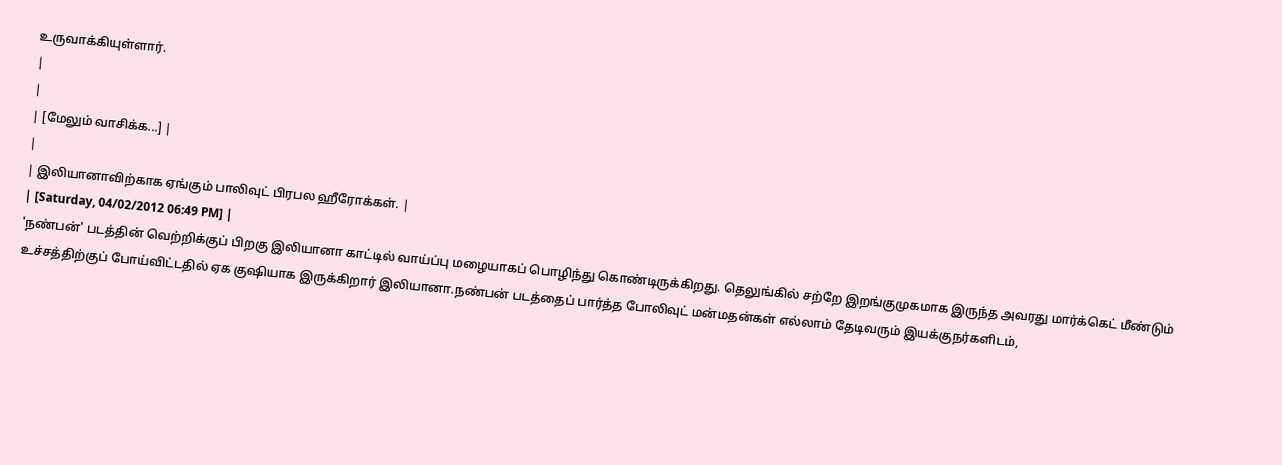உருவாக்கியுள்ளார்.
|
|
| [மேலும் வாசிக்க...] |
|
| இலியானாவிற்காக ஏங்கும் பாலிவுட் பிரபல ஹீரோக்கள். |
| [Saturday, 04/02/2012 06:49 PM] |
'நண்பன்' படத்தின் வெற்றிக்குப் பிறகு இலியானா காட்டில் வாய்ப்பு மழையாகப் பொழிந்து கொண்டிருக்கிறது. தெலுங்கில் சற்றே இறங்குமுகமாக இருந்த அவரது மார்க்கெட் மீண்டும் உச்சத்திற்குப் போய்விட்டதில் ஏக குஷியாக இருக்கிறார் இலியானா.நண்பன் படத்தைப் பார்த்த போலிவுட் மன்மதன்கள் எல்லாம் தேடிவரும் இயக்குநர்களிடம்,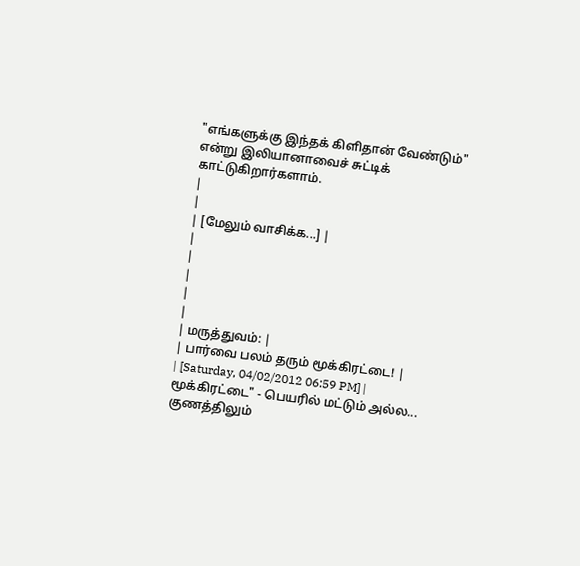"எங்களுக்கு இந்தக் கிளிதான் வேண்டும்" என்று இலியானாவைச் சுட்டிக் காட்டுகிறார்களாம்.
|
|
| [மேலும் வாசிக்க...] |
|
|
|
|
|
| மருத்துவம்: |
| பார்வை பலம் தரும் மூக்கிரட்டை! |
| [Saturday, 04/02/2012 06:59 PM] |
மூக்கிரட்டை" - பெயரில் மட்டும் அல்ல... குணத்திலும்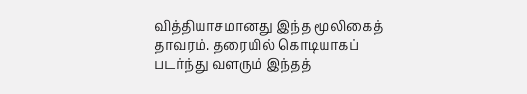வித்தியாசமானது இந்த மூலிகைத் தாவரம். தரையில் கொடியாகப் படர்ந்து வளரும் இந்தத்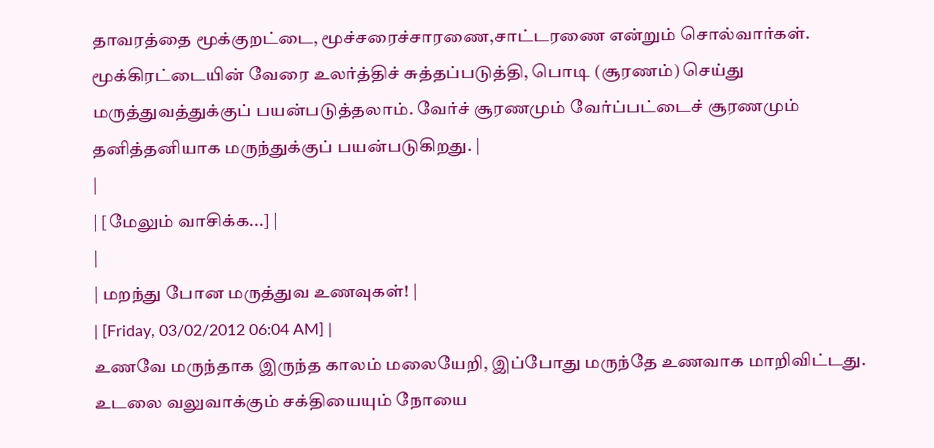தாவரத்தை மூக்குறட்டை, மூச்சரைச்சாரணை,சாட்டரணை என்றும் சொல்வார்கள். மூக்கிரட்டையின் வேரை உலர்த்திச் சுத்தப்படுத்தி, பொடி (சூரணம்) செய்து மருத்துவத்துக்குப் பயன்படுத்தலாம். வேர்ச் சூரணமும் வேர்ப்பட்டைச் சூரணமும் தனித்தனியாக மருந்துக்குப் பயன்படுகிறது. |
|
| [மேலும் வாசிக்க...] |
|
| மறந்து போன மருத்துவ உணவுகள்! |
| [Friday, 03/02/2012 06:04 AM] |
உணவே மருந்தாக இருந்த காலம் மலையேறி, இப்போது மருந்தே உணவாக மாறிவிட்டது. உடலை வலுவாக்கும் சக்தியையும் நோயை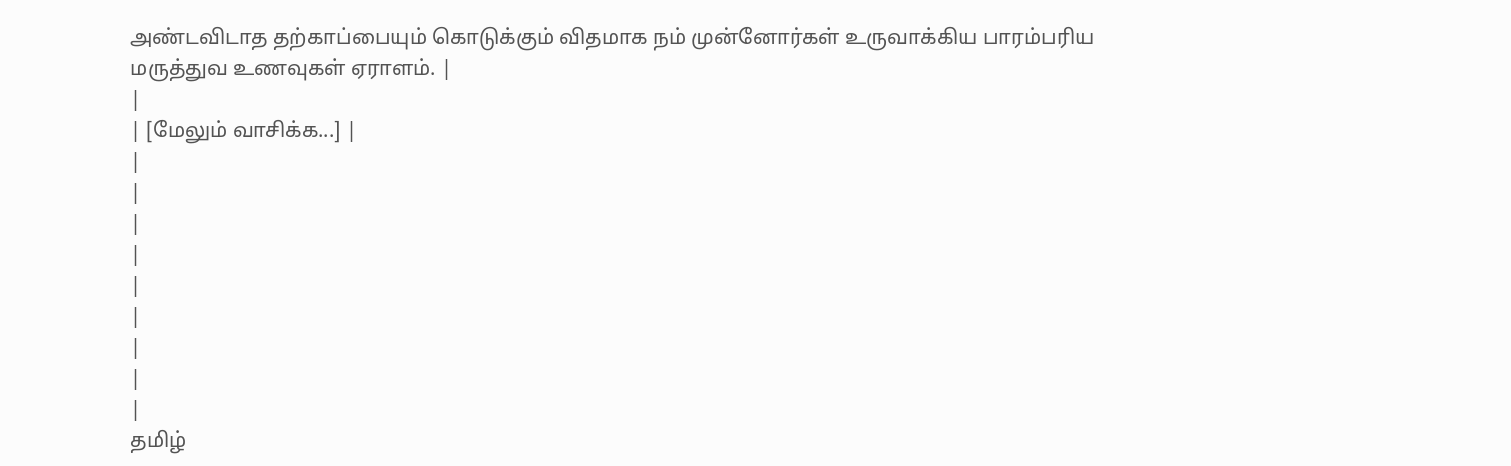அண்டவிடாத தற்காப்பையும் கொடுக்கும் விதமாக நம் முன்னோர்கள் உருவாக்கிய பாரம்பரிய மருத்துவ உணவுகள் ஏராளம். |
|
| [மேலும் வாசிக்க...] |
|
|
|
|
|
|
|
|
|
தமிழ்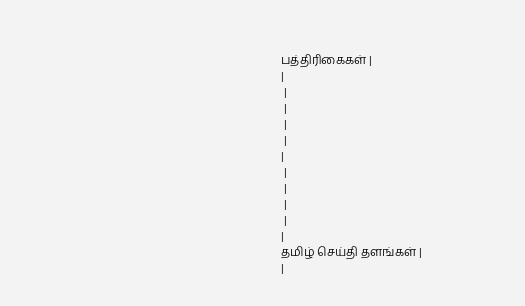பத்திரிகைகள் |
|
 |
 |
 |
 |
|
 |
 |
 |
 |
|
தமிழ் செய்தி தளங்கள் |
|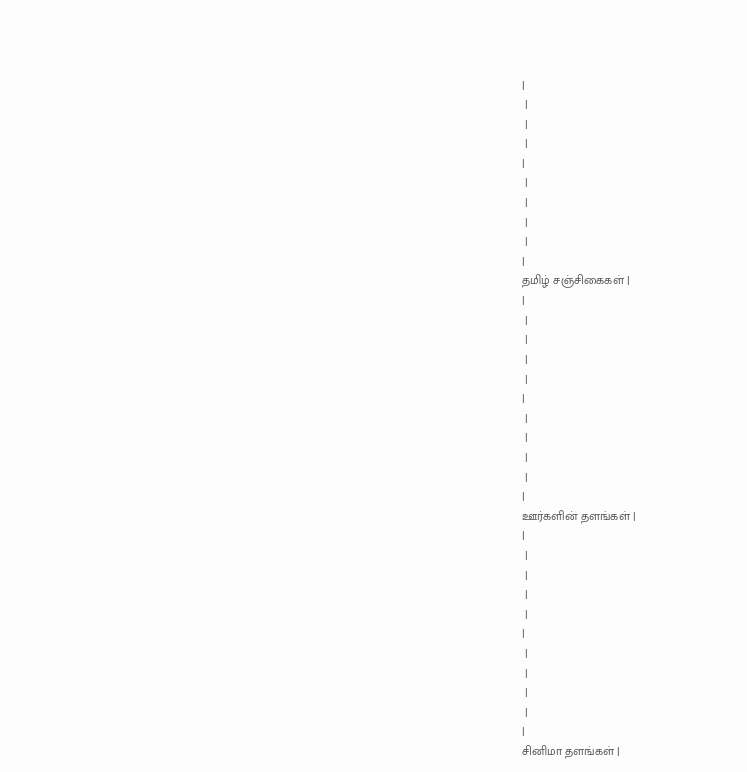|
 |
 |
 |
|
 |
 |
 |
 |
|
தமிழ் சஞ்சிகைகள் |
|
 |
 |
 |
 |
|
 |
 |
 |
 |
|
ஊர்களின் தளங்கள் |
|
 |
 |
 |
 |
|
 |
 |
 |
 |
|
சினிமா தளங்கள் |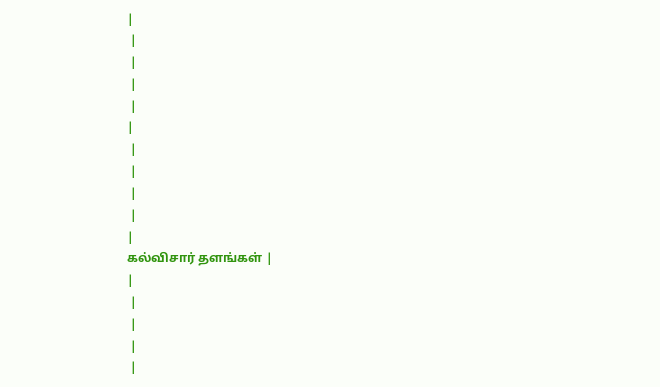|
 |
 |
 |
 |
|
 |
 |
 |
 |
|
கல்விசார் தளங்கள் |
|
 |
 |
 |
 |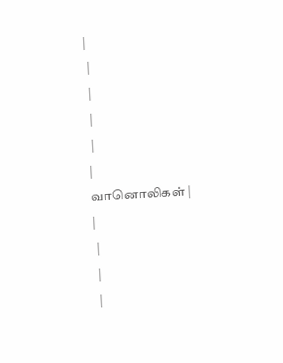|
 |
 |
 |
 |
|
வானொலிகள் |
|
 |
 |
 |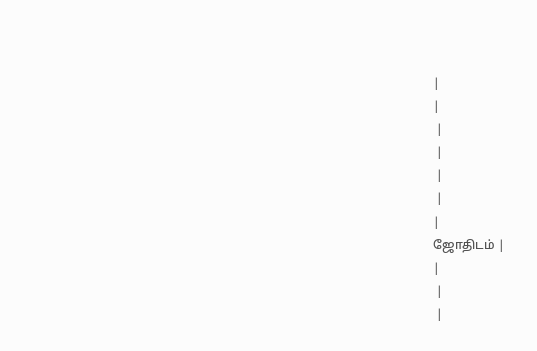|
|
 |
 |
 |
 |
|
ஜோதிடம் |
|
 |
 |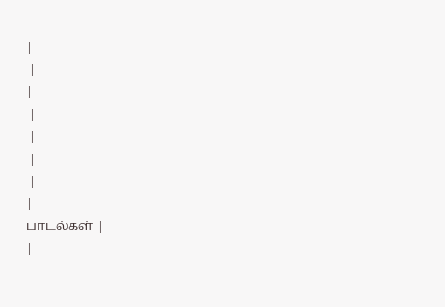|
 |
|
 |
 |
 |
 |
|
பாடல்கள் |
|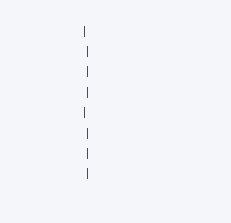|
 |
 |
 |
|
 |
 |
 |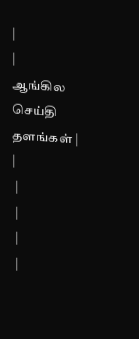|
|
ஆங்கில செய்தி தளங்கள் |
|
 |
 |
 |
 |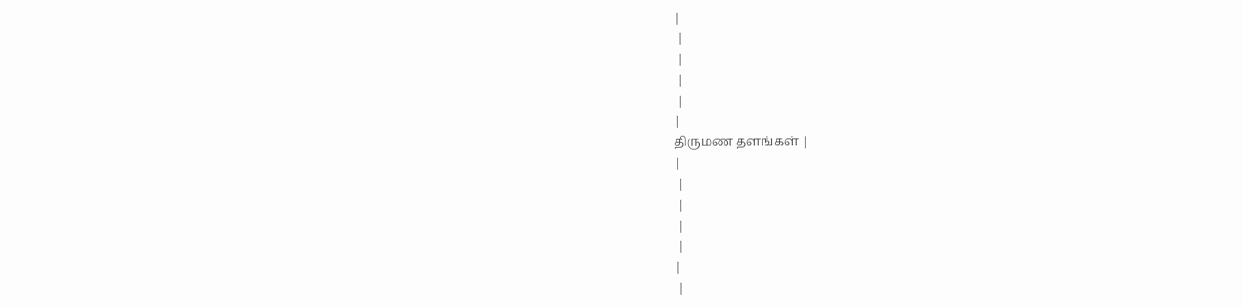|
 |
 |
 |
 |
|
திருமண தளங்கள் |
|
 |
 |
 |
 |
|
 |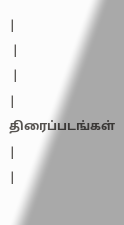|
 |
 |
|
திரைப்படங்கள் |
|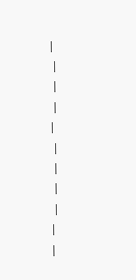|
 |
 |
 |
|
 |
 |
 |
 |
|
|